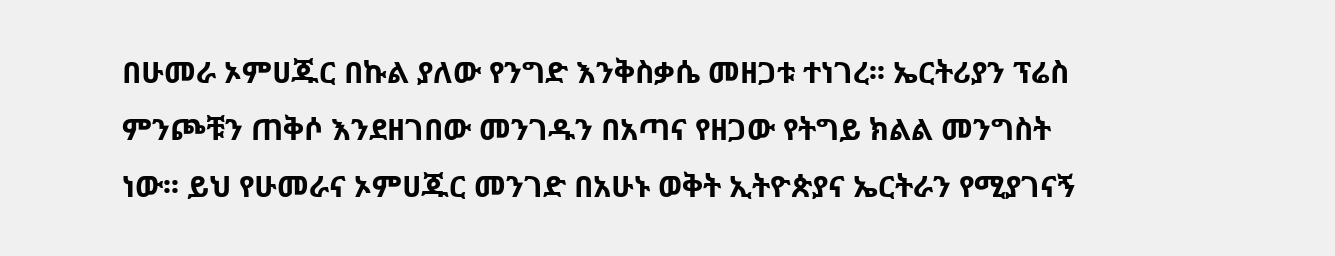በሁመራ ኦምሀጁር በኩል ያለው የንግድ እንቅስቃሴ መዘጋቱ ተነገረ፡፡ ኤርትሪያን ፕሬስ ምንጮቹን ጠቅሶ እንደዘገበው መንገዱን በአጣና የዘጋው የትግይ ክልል መንግስት ነው፡፡ ይህ የሁመራና ኦምሀጁር መንገድ በአሁኑ ወቅት ኢትዮጵያና ኤርትራን የሚያገናኝ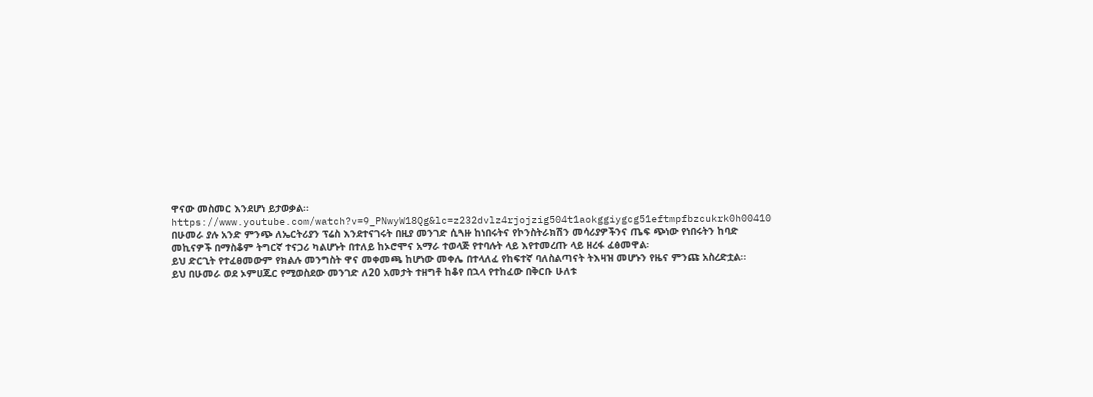ዋናው መስመር እንደሆነ ይታወቃል፡፡
https://www.youtube.com/watch?v=9_PNwyW18Qg&lc=z232dvlz4rjojzig504t1aokggiygcg51eftmpfbzcukrk0h00410
በሁመራ ያሉ አንድ ምንጭ ለኤርትሪያን ፕሬስ እንደተናገሩት በዚያ መንገድ ሲጓዙ ከነበሩትና የኮንስትራክሽን መሳሪያዎችንና ጤፍ ጭነው የነበሩትን ከባድ መኪናዎች በማስቆም ትግርኛ ተናጋሪ ካልሆኑት በተለይ ከኦሮሞና አማራ ተወላጅ የተባሉት ላይ እየተመረጡ ላይ ዘረፋ ፈፅመዋል፡
ይህ ድርጊት የተፈፀመውም የክልሉ መንግስት ዋና መቀመጫ ከሆነው መቀሌ በተላለፈ የከፍተኛ ባለስልጣናት ትእዛዝ መሆኑን የዜና ምንጩ አስረድቷል፡፡
ይህ በሁመራ ወደ ኦምሀጁር የሚወስደው መንገድ ለ20 አመታት ተዘግቶ ከቆየ በኋላ የተከፈው በቅርቡ ሁለቱ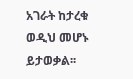አገራት ከታረቁ ወዲህ መሆኑ ይታወቃል፡፡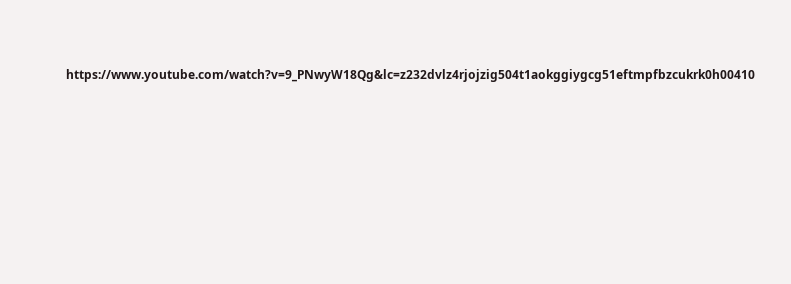https://www.youtube.com/watch?v=9_PNwyW18Qg&lc=z232dvlz4rjojzig504t1aokggiygcg51eftmpfbzcukrk0h00410